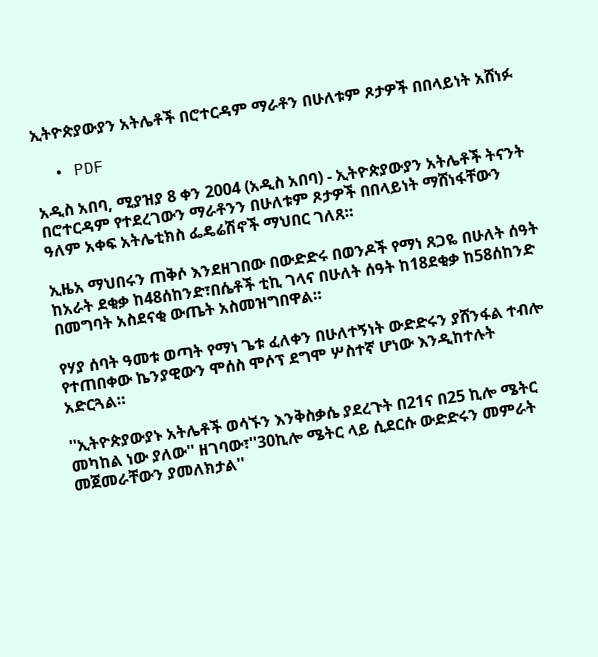ኢትዮጵያውያን አትሌቶች በሮተርዳም ማራቶን በሁለቱም ጾታዎች በበላይነት አሸነፉ

  • PDF

አዲስ አበባ, ሚያዝያ 8 ቀን 2004 (አዲስ አበባ) - ኢትዮጵያውያን አትሌቶች ትናንት በሮተርዳም የተደረገውን ማራቶንን በሁለቱም ጾታዎች በበላይነት ማሸነፋቸውን ዓለም አቀፍ አትሌቲክስ ፌዴሬሽኖች ማህበር ገለጸ።

ኢዜአ ማህበሩን ጠቅሶ እንደዘገበው በውድድሩ በወንዶች የማነ ጸጋዬ በሁለት ሰዓት ከአራት ደቂቃ ከ48ሰከንድ፣በሴቶች ቲኪ ገላና በሁለት ሰዓት ከ18ደቂቃ ከ58ሰከንድ በመግባት አስደናቂ ውጤት አስመዝግበዋል።

የሃያ ሰባት ዓመቱ ወጣት የማነ ጌቱ ፈለቀን በሁለተኝነት ውድድሩን ያሸንፋል ተብሎ የተጠበቀው ኬንያዊውን ሞሰስ ሞሶፕ ደግሞ ሦስተኛ ሆነው እንዲከተሉት አድርጓል።

''ኢትዮጵያውያኑ አትሌቶች ወሳኙን እንቅስቃሴ ያደረጉት በ21ና በ25 ኪሎ ሜትር መካከል ነው ያለው'' ዘገባው፣''30ኪሎ ሜትር ላይ ሲደርሱ ውድድሩን መምራት መጀመራቸውን ያመለክታል''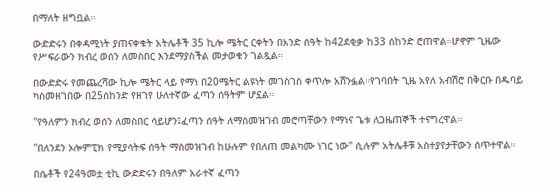በማለት ዘግቧል።

ውድድሩን በቀዳሚነት ያጠናቀቁት አትሌቶች 35 ኪሎ ሜትር ርቀትን በአንድ ሰዓት ከ42ደቂቃ ከ33 ሰከንድ ሮጠዋል።ሆኖም ጊዜው የሥፍራውን ክብረ ወሰን ለመስበር እንደማያስችል መታወቁን ገልጿል።

በውድድሩ የመጨረሻው ኪሎ ሜትር ላይ የማነ በ20ሜትር ልዩነት መገስገስ ቀጥሎ አሸንፏል።የገባበት ጊዜ አየለ አብሽሮ በቅርቡ በዱባይ ካስመዘገበው በ25ሰከንድ የዘገየ ሁለተኛው ፈጣን ሰዓትም ሆኗል።

''የዓለምን ክብረ ወሰን ለመስበር ሳይሆን፤ፈጣን ሰዓት ለማስመዝገብ መሮጣቸውን የማነና ጌቱ ለጋዜጠኞች ተናግረዋል።

''በለንደን ኦሎምፒክ የሚያሳትፍ ሰዓት ማስመዝገብ ከሁሉም የበለጠ መልካሙ ነገር ነው'' ሲሉም አትሌቶቹ አስተያየታቸውን ሰጥተዋል።

በሴቶች የ24ዓመቷ ቲኪ ውድድሩን በዓለም አራተኛ ፈጣን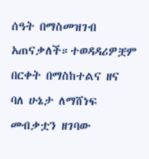ሰዓት በማስመዝገብ አጠናቃለች።ተወዳዳሪዎቿም በርቀት በማስከተልና ዘና ባለ ሁኔታ ለማሸነፍ መብቃቷን ዘገባው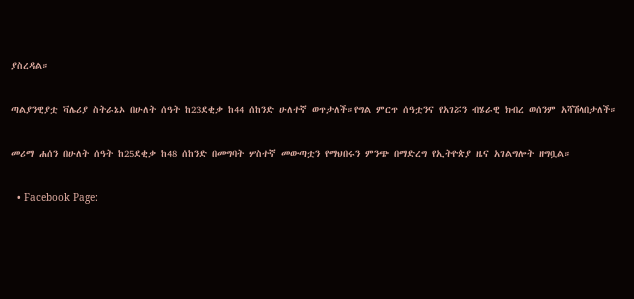ያስረዳል።

ጣልያንዊያቷ ቫሌሪያ ስትራኔኦ በሁለት ሰዓት ከ23ደቂቃ ከ44 ሰከንድ ሁለተኛ ወጥታለች።የግል ምርጥ ሰዓቷንና የአገሯን ብሄራዊ ክብረ ወሰንም አሻሽላበታለች።

መሪማ ሐሰን በሁለት ሰዓት ከ25ደቂቃ ከ48 ሰከንድ በመግባት ሦስተኛ መውጣቷን የማህበሩን ምንጭ በማድረግ የኢትዮጵያ ዜና አገልግሎት ዘግቧል።

  • Facebook Page: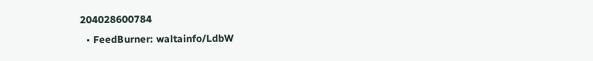204028600784
  • FeedBurner: waltainfo/LdbW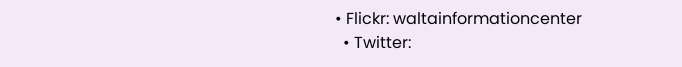• Flickr: waltainformationcenter
  • Twitter: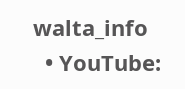walta_info
  • YouTube: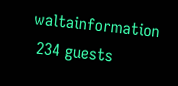waltainformation
 234 guests